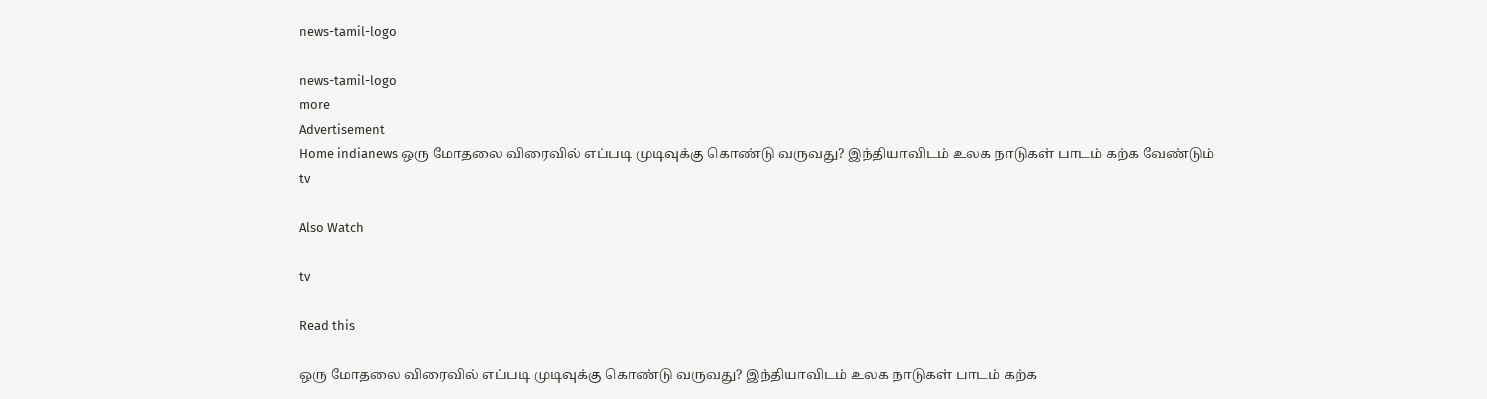news-tamil-logo

news-tamil-logo
more
Advertisement
Home indianews ஒரு மோதலை விரைவில் எப்படி முடிவுக்கு கொண்டு வருவது? இந்தியாவிடம் உலக நாடுகள் பாடம் கற்க வேண்டும்
tv

Also Watch

tv

Read this

ஒரு மோதலை விரைவில் எப்படி முடிவுக்கு கொண்டு வருவது? இந்தியாவிடம் உலக நாடுகள் பாடம் கற்க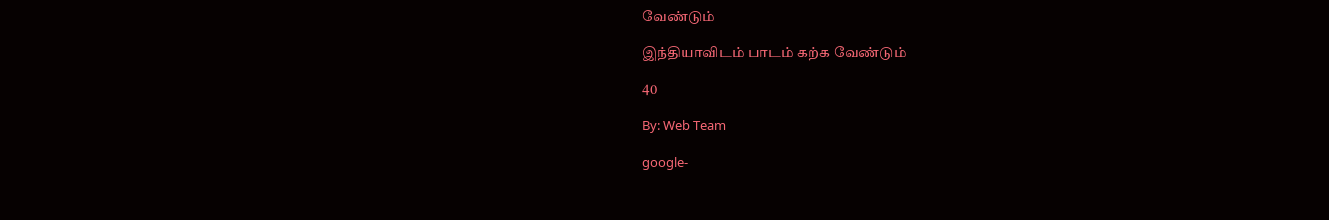வேண்டும்

இந்தியாவிடம் பாடம் கற்க வேண்டும்

40

By: Web Team

google-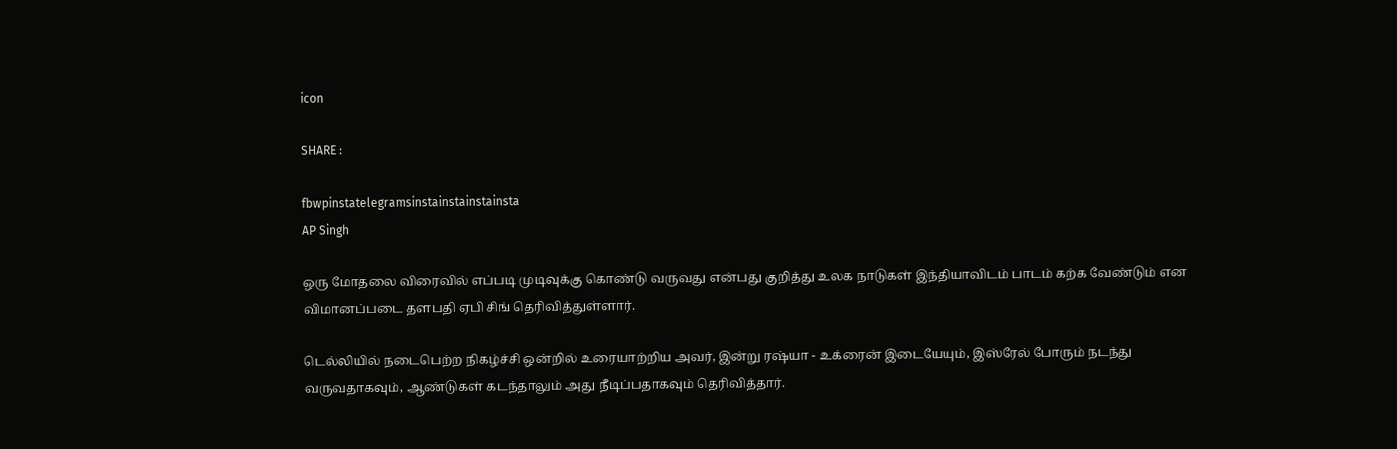icon

SHARE :

fbwpinstatelegramsinstainstainstainsta
AP Singh

ஒரு மோதலை விரைவில் எப்படி முடிவுக்கு கொண்டு வருவது என்பது குறித்து உலக நாடுகள் இந்தியாவிடம் பாடம் கற்க வேண்டும் என விமானப்படை தளபதி ஏபி சிங் தெரிவித்துள்ளார்.

டெல்லியில் நடைபெற்ற நிகழ்ச்சி ஒன்றில் உரையாற்றிய அவர், இன்று ரஷ்யா - உக்ரைன் இடையேயும், இஸ்ரேல் போரும் நடந்து வருவதாகவும், ஆண்டுகள் கடந்தாலும் அது நீடிப்பதாகவும் தெரிவித்தார்.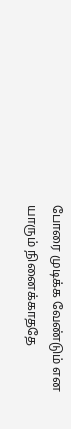போரை முடிக்க வேண்டும் என யாரும் நினைக்காததே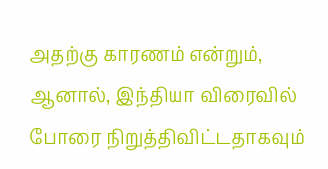அதற்கு காரணம் என்றும், ஆனால், இந்தியா விரைவில் போரை நிறுத்திவிட்டதாகவும்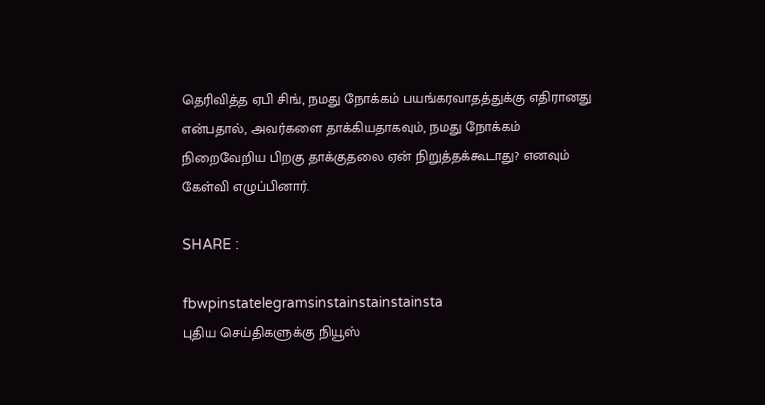தெரிவித்த ஏபி சிங், நமது நோக்கம் பயங்கரவாதத்துக்கு எதிரானது என்பதால், அவர்களை தாக்கியதாகவும், நமது நோக்கம் நிறைவேறிய பிறகு தாக்குதலை ஏன் நிறுத்தக்கூடாது? எனவும் கேள்வி எழுப்பினார்.

SHARE :

fbwpinstatelegramsinstainstainstainsta
புதிய செய்திகளுக்கு நியூஸ்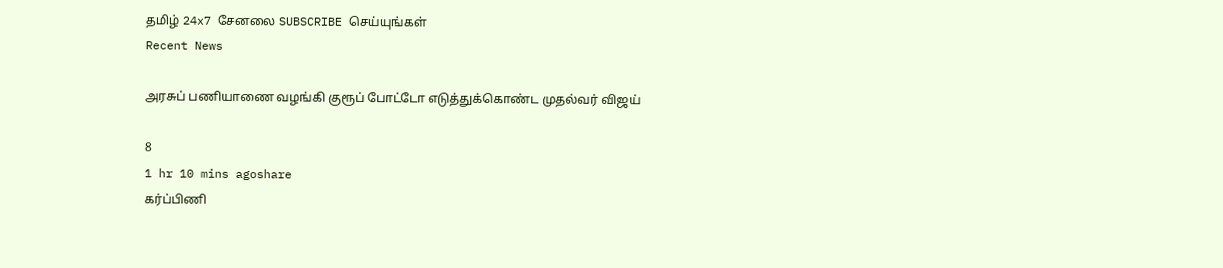தமிழ் 24x7 சேனலை SUBSCRIBE செய்யுங்கள்
Recent News

அரசுப் பணியாணை வழங்கி குரூப் போட்டோ எடுத்துக்கொண்ட முதல்வர் விஜய்

8
1 hr 10 mins agoshare
கர்ப்பிணி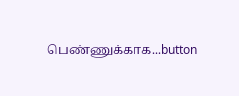பெண்ணுக்காக...button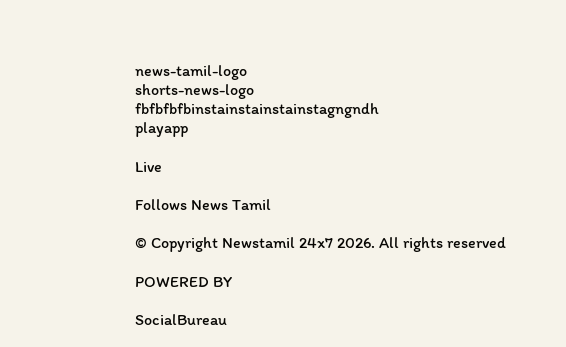news-tamil-logo
shorts-news-logo
fbfbfbfbinstainstainstainstagngndh
playapp

Live

Follows News Tamil

© Copyright Newstamil 24x7 2026. All rights reserved

POWERED BY

SocialBureau